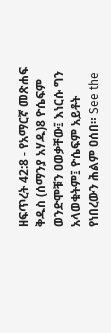ዘፍጥረት 42:8 - የአማርኛ መጽሐፍ ቅዱስ (ሰማንያ አሃዱ)8 ዮሴፍም ወንድሞቹን ዐወቃቸው፤ እነርሱ ግን አላወቁትም፤ ዮሴፍም አይቶት የነበረውን ሕልም ዐሰበ። See the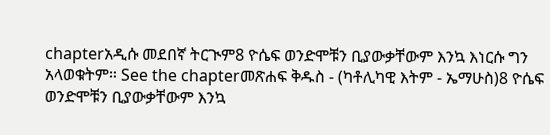chapterአዲሱ መደበኛ ትርጒም8 ዮሴፍ ወንድሞቹን ቢያውቃቸውም እንኳ እነርሱ ግን አላወቁትም። See the chapterመጽሐፍ ቅዱስ - (ካቶሊካዊ እትም - ኤማሁስ)8 ዮሴፍ ወንድሞቹን ቢያውቃቸውም እንኳ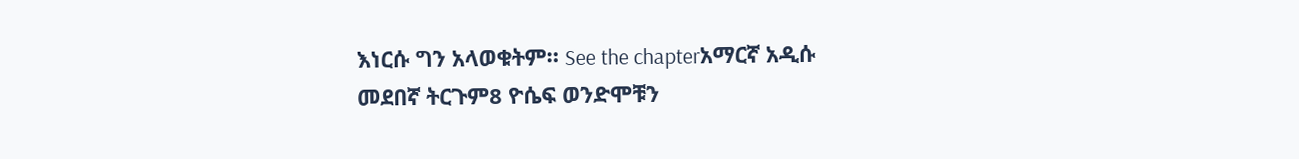እነርሱ ግን አላወቁትም። See the chapterአማርኛ አዲሱ መደበኛ ትርጉም8 ዮሴፍ ወንድሞቹን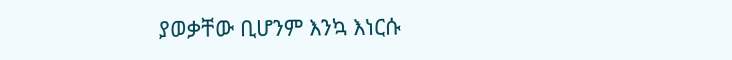ያወቃቸው ቢሆንም እንኳ እነርሱ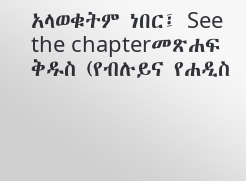አላወቁትም ነበር፤ See the chapterመጽሐፍ ቅዱስ (የብሉይና የሐዲስ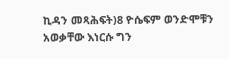ኪዳን መጻሕፍት)8 ዮሴፍም ወንድሞቹን አወቃቸው እነርሱ ግን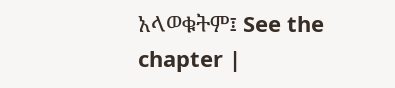አላወቁትም፤ See the chapter |